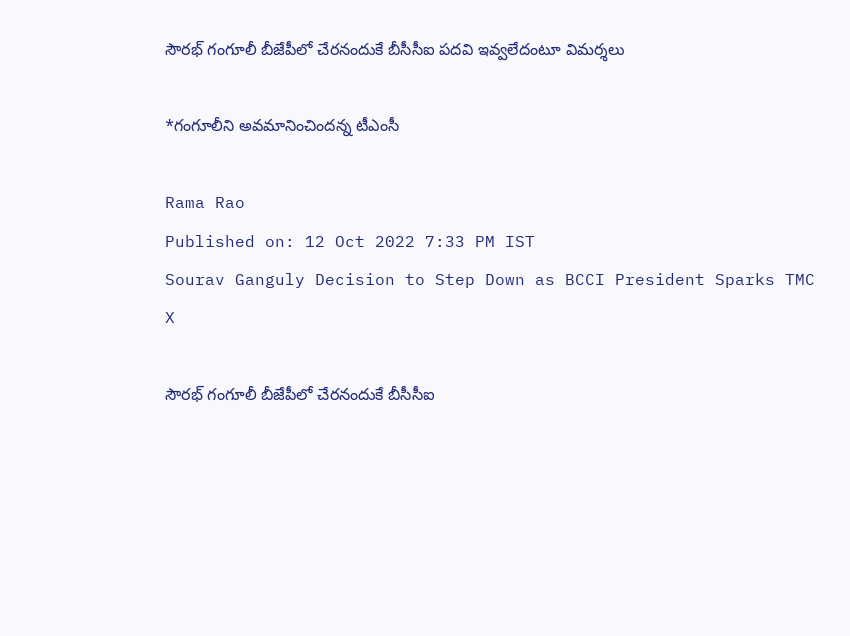సౌరభ్‌ గంగూలీ బీజేపీలో చేరనందుకే బీసీసీఐ పదవి ఇవ్వలేదంటూ విమర్శలు

*గంగూలీని అవమానించిందన్న టీఎంసీ

Rama Rao
Published on: 12 Oct 2022 7:33 PM IST
Sourav Ganguly Decision to Step Down as BCCI President Sparks TMC
X

సౌరభ్‌ గంగూలీ బీజేపీలో చేరనందుకే బీసీసీఐ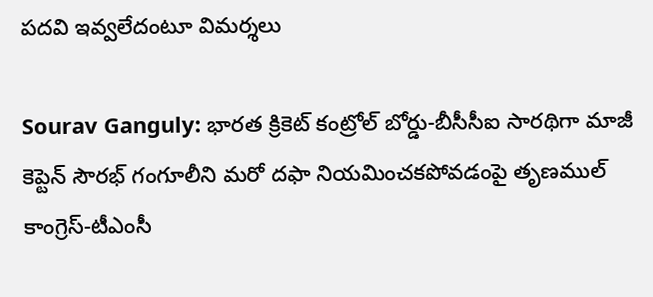పదవి ఇవ్వలేదంటూ విమర్శలు

Sourav Ganguly: భారత క్రికెట్‌ కంట్రోల్‌ బోర్డు-బీసీసీఐ సారథిగా మాజీ కెప్టెన్‌ సౌరభ్‌ గంగూలీని మరో దఫా నియమించకపోవడంపై తృణముల్‌ కాంగ్రెస్‌-టీఎంసీ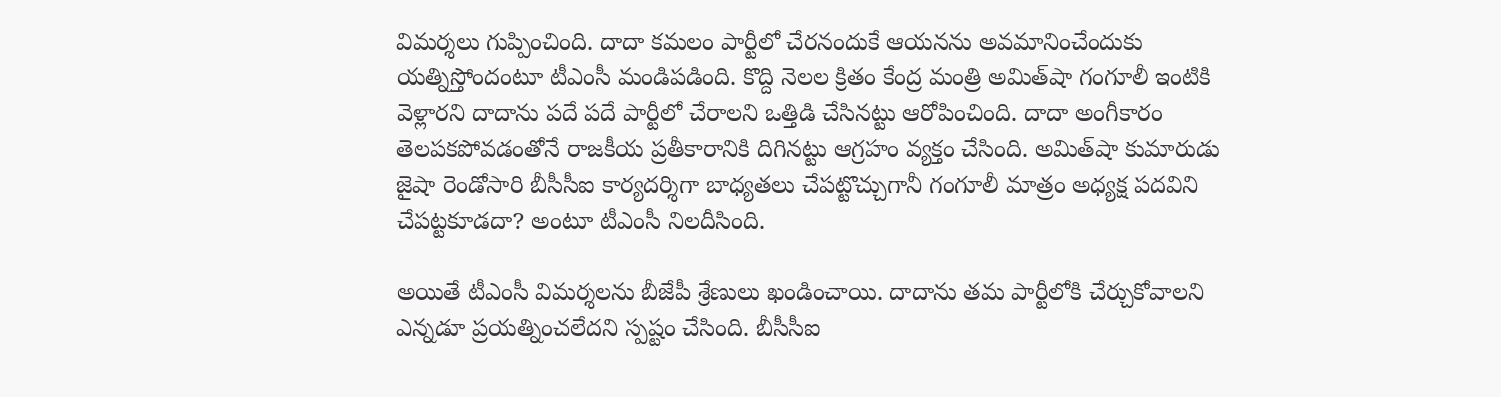విమర్శలు గుప్పించింది. దాదా కమలం పార్టీలో చేరనందుకే ఆయనను అవమానించేందుకు యత్నిస్తోందంటూ టీఎంసీ మండిపడింది. కొద్ది నెలల క్రితం కేంద్ర మంత్రి అమిత్‌షా గంగూలీ ఇంటికి వెళ్లారని దాదాను పదే పదే పార్టీలో చేరాలని ఒత్తిడి చేసినట్టు ఆరోపించింది. దాదా అంగీకారం తెలపకపోవడంతోనే రాజకీయ ప్రతీకారానికి దిగినట్టు ఆగ్రహం వ్యక్తం చేసింది. అమిత్‌షా కుమారుడు జైషా రెండోసారి బీసీసీఐ కార్యదర్శిగా బాధ్యతలు చేపట్టొచ్చుగానీ గంగూలీ మాత్రం అధ్యక్ష పదవిని చేపట్టకూడదా? అంటూ టీఎంసీ నిలదీసింది.

అయితే టీఎంసీ విమర్శలను బీజేపీ శ్రేణులు ఖండించాయి. దాదాను తమ పార్టీలోకి చేర్చుకోవాలని ఎన్నడూ ప్రయత్నించలేదని స్పష్టం చేసింది. బీసీసీఐ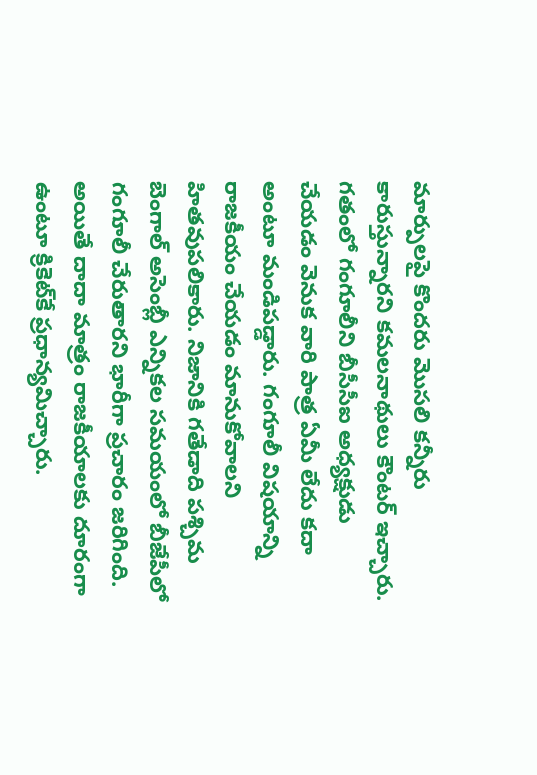మార్పులపై కొందరు మొసలి కన్నీరు కారుస్తున్నారని కమలనాథులు కౌంటర్‌ ఇచ్చారు. గతంలో గంగూలీని బీసీసీఐ అధ్యక్షుడు చేయడం వెనుక వారి పాత్ర ఏమీ లేదు కదా అంటూ మండిపడ్డారు. గంగూలీ విషయాన్ని రాజకీయం చేయడం మానుకోవాలని హితవుపలికారు. నిజానికి గతేడాది పశ్చిమ బెంగాల్‌ అసెంబ్లీ ఎన్నికల సమయంలో బీజేపీలో గంగూలీ చేరుతారని భారీగా ప్రచారం జరిగింది. అయితే దాదా మాత్రం రాజకీయాలకు దూరంగా ఉంటూ క్రికెట్‌కే ప్రధాన్యమిచ్చారు.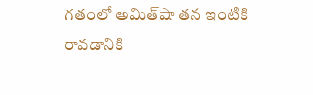గతంలో అమిత్‌షా తన ఇంటికి రావడానికి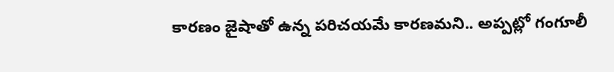కారణం జైషాతో ఉన్న పరిచయమే కారణమని.. అప్పట్లో గంగూలీ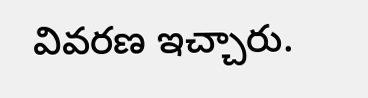వివరణ ఇచ్చారు.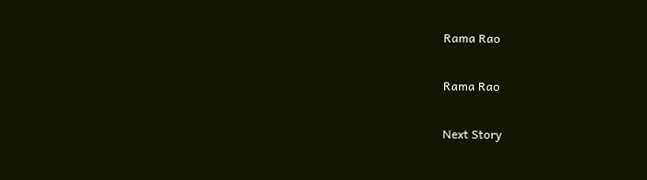Rama Rao

Rama Rao

Next Story